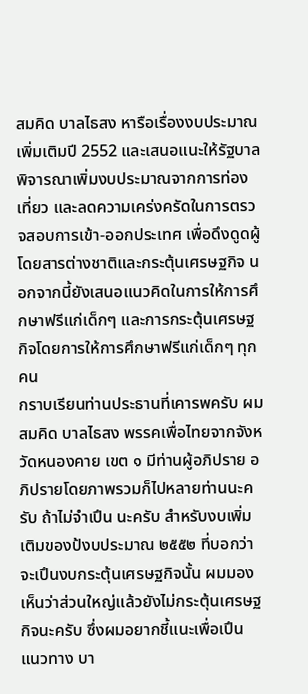สมคิด บาลไธสง หารือเรื่องงบประมาณเพิ่มเติมปี 2552 และเสนอแนะให้รัฐบาลพิจารณาเพิ่มงบประมาณจากการท่องเที่ยว และลดความเคร่งครัดในการตรวจสอบการเข้า-ออกประเทศ เพื่อดึงดูดผู้โดยสารต่างชาติและกระตุ้นเศรษฐกิจ นอกจากนี้ยังเสนอแนวคิดในการให้การศึกษาฟรีแก่เด็กๆ และการกระตุ้นเศรษฐกิจโดยการให้การศึกษาฟรีแก่เด็กๆ ทุกคน
กราบเรียนท่านประธานที่เคารพครับ ผม สมคิด บาลไธสง พรรคเพื่อไทยจากจังหวัดหนองคาย เขต ๑ มีท่านผู้อภิปราย อภิปรายโดยภาพรวมก็ไปหลายท่านนะครับ ถ้าไม่จําเปึน นะครับ สําหรับงบเพิ่มเติมของป้งบประมาณ ๒๕๕๒ ที่บอกว่าจะเปึนงบกระตุ้นเศรษฐกิจนั้น ผมมองเห็นว่าส่วนใหญ่แล้วยังไม่กระตุ้นเศรษฐกิจนะครับ ซึ่งผมอยากชี้แนะเพื่อเปึน แนวทาง บา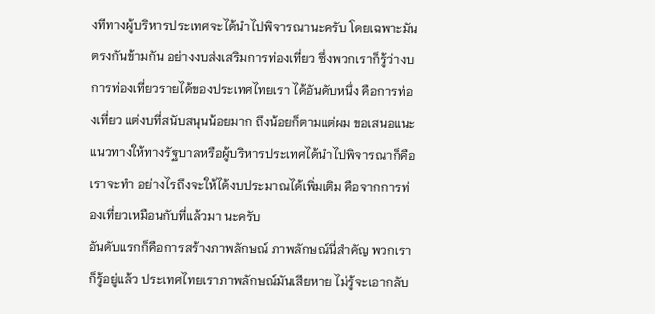งทีทางผู้บริหารประเทศจะได้นําไปพิจารณานะครับ โดยเฉพาะมันตรงกันข้ามกัน อย่างงบส่งเสริมการท่องเที่ยว ซึ่งพวกเราก็รู้ว่างบการท่องเที่ยวรายได้ของประเทศไทยเรา ได้อันดับหนึ่ง คือการท่องเที่ยว แต่งบที่สนับสนุนน้อยมาก ถึงน้อยก็ตามแต่ผม ขอเสนอแนะแนวทางให้ทางรัฐบาลหรือผู้บริหารประเทศได้นําไปพิจารณาก็คือ เราจะทํา อย่างไรถึงจะให้ได้งบประมาณได้เพิ่มเติม คือจากการท่องเที่ยวเหมือนกับที่แล้วมา นะครับ
อันดับแรกก็คือการสร้างภาพลักษณ์ ภาพลักษณ์นี่สําคัญ พวกเราก็รู้อยู่แล้ว ประเทศไทยเราภาพลักษณ์มันเสียหาย ไม่รู้จะเอากลับ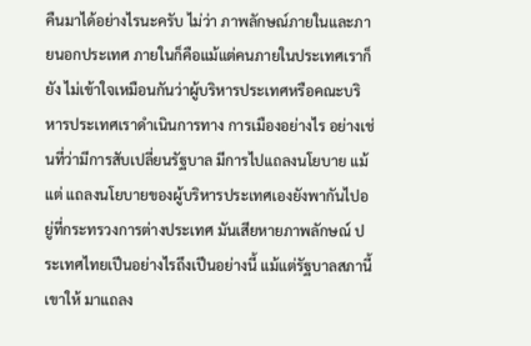คืนมาได้อย่างไรนะครับ ไม่ว่า ภาพลักษณ์ภายในและภายนอกประเทศ ภายในก็คือแม้แต่คนภายในประเทศเราก็ยัง ไม่เข้าใจเหมือนกันว่าผู้บริหารประเทศหรือคณะบริหารประเทศเราดําเนินการทาง การเมืองอย่างไร อย่างเช่นที่ว่ามีการสับเปลี่ยนรัฐบาล มีการไปแถลงนโยบาย แม้แต่ แถลงนโยบายของผู้บริหารประเทศเองยังพากันไปอยู่ที่กระทรวงการต่างประเทศ มันเสียหายภาพลักษณ์ ประเทศไทยเปึนอย่างไรถึงเปึนอย่างนี้ แม้แต่รัฐบาลสภานี้เขาให้ มาแถลง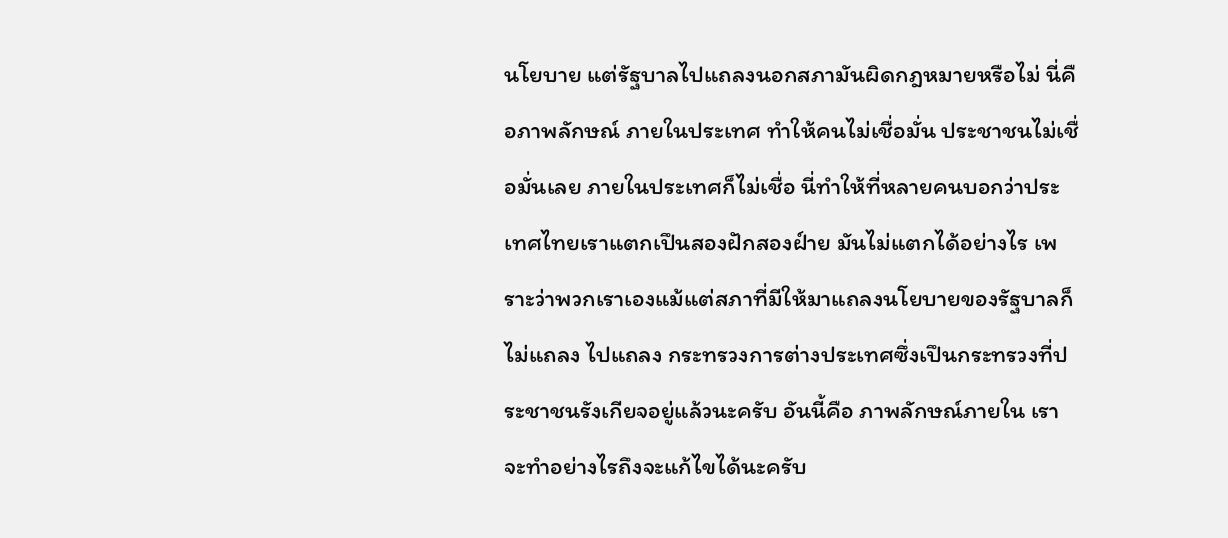นโยบาย แต่รัฐบาลไปแถลงนอกสภามันผิดกฎหมายหรือไม่ นี่คือภาพลักษณ์ ภายในประเทศ ทําให้คนไม่เชื่อมั่น ประชาชนไม่เชื่อมั่นเลย ภายในประเทศก็ไม่เชื่อ นี่ทําให้ที่หลายคนบอกว่าประเทศไทยเราแตกเปึนสองฝักสองฝ์าย มันไม่แตกได้อย่างไร เพราะว่าพวกเราเองแม้แต่สภาที่มีให้มาแถลงนโยบายของรัฐบาลก็ไม่แถลง ไปแถลง กระทรวงการต่างประเทศซึ่งเปึนกระทรวงที่ประชาชนรังเกียจอยู่แล้วนะครับ อันนี้คือ ภาพลักษณ์ภายใน เราจะทําอย่างไรถึงจะแก้ไขได้นะครับ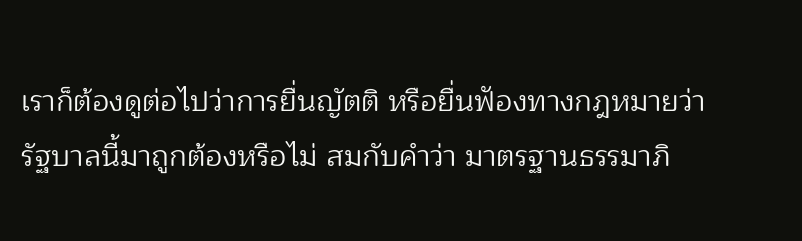เราก็ต้องดูต่อไปว่าการยื่นญัตติ หรือยื่นฟัองทางกฎหมายว่ารัฐบาลนี้มาถูกต้องหรือไม่ สมกับคําว่า มาตรฐานธรรมาภิ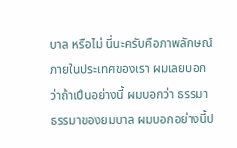บาล หรือไม่ นี่นะครับคือภาพลักษณ์ภายในประเทศของเรา ผมเลยบอกว่าถ้าเปึนอย่างนี้ ผมบอกว่า ธรรมา ธรรมาของยมบาล ผมบอกอย่างนี้ป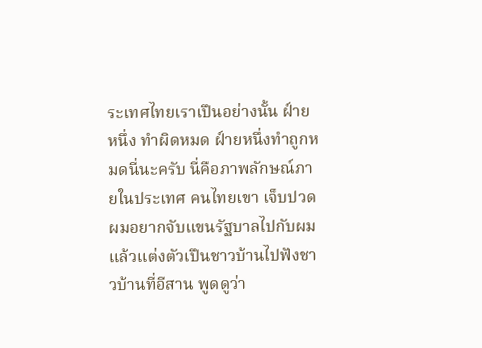ระเทศไทยเราเปึนอย่างนั้น ฝ์ายหนึ่ง ทําผิดหมด ฝ์ายหนึ่งทําถูกหมดนี่นะครับ นี่คือภาพลักษณ์ภายในประเทศ คนไทยเขา เจ็บปวด ผมอยากจับแขนรัฐบาลไปกับผมแล้วแต่งตัวเปึนชาวบ้านไปฟังชาวบ้านที่อีสาน พูดดูว่า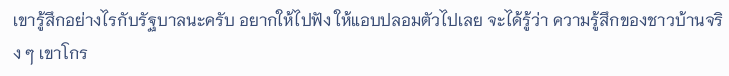เขารู้สึกอย่างไรกับรัฐบาลนะครับ อยากให้ไปฟัง ให้แอบปลอมตัวไปเลย จะได้รู้ว่า ความรู้สึกของชาวบ้านจริง ๆ เขาโกร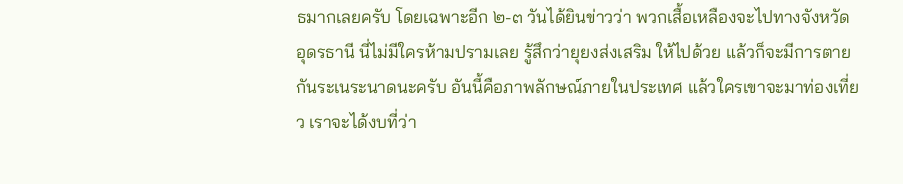ธมากเลยครับ โดยเฉพาะอีก ๒-๓ วันได้ยินข่าวว่า พวกเสื้อเหลืองจะไปทางจังหวัดอุดรธานี นี่ไม่มีใครห้ามปรามเลย รู้สึกว่ายุยงส่งเสริม ให้ไปด้วย แล้วก็จะมีการตายกันระเนระนาดนะครับ อันนี้คือภาพลักษณ์ภายในประเทศ แล้วใครเขาจะมาท่องเที่ยว เราจะได้งบที่ว่า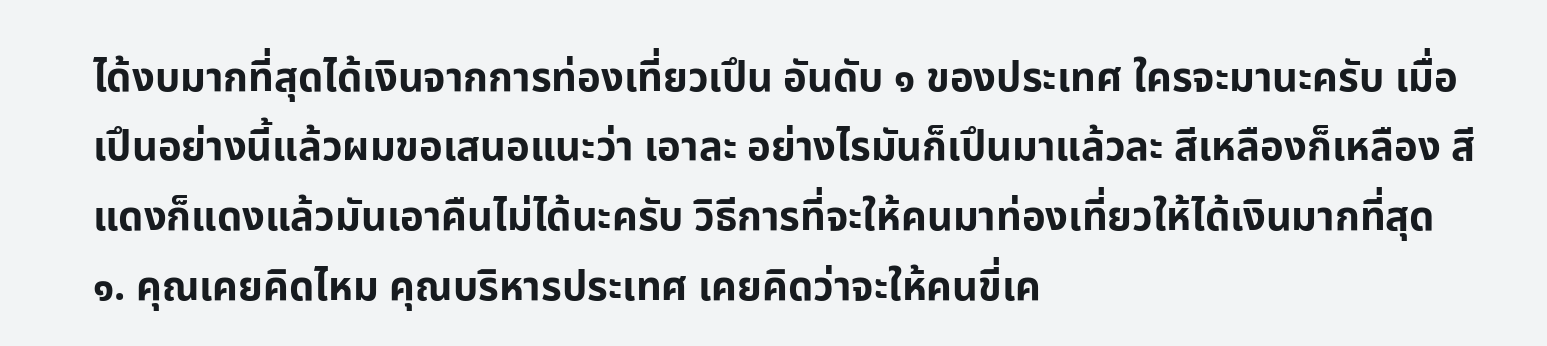ได้งบมากที่สุดได้เงินจากการท่องเที่ยวเปึน อันดับ ๑ ของประเทศ ใครจะมานะครับ เมื่อเปึนอย่างนี้แล้วผมขอเสนอแนะว่า เอาละ อย่างไรมันก็เปึนมาแล้วละ สีเหลืองก็เหลือง สีแดงก็แดงแล้วมันเอาคืนไม่ได้นะครับ วิธีการที่จะให้คนมาท่องเที่ยวให้ได้เงินมากที่สุด
๑. คุณเคยคิดไหม คุณบริหารประเทศ เคยคิดว่าจะให้คนขี่เค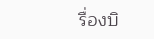รื่องบิ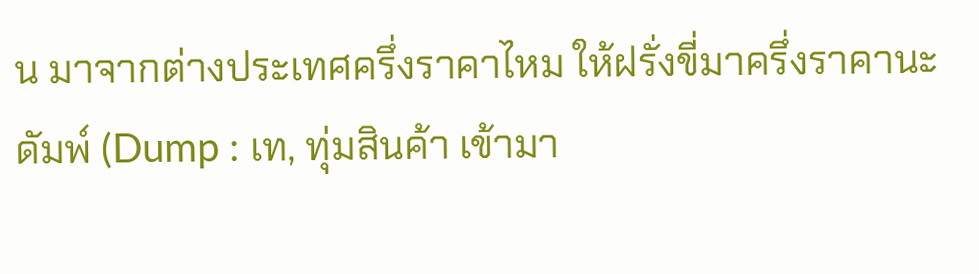น มาจากต่างประเทศครึ่งราคาไหม ให้ฝรั่งขี่มาครึ่งราคานะ ดัมพ์ (Dump : เท, ทุ่มสินค้า เข้ามา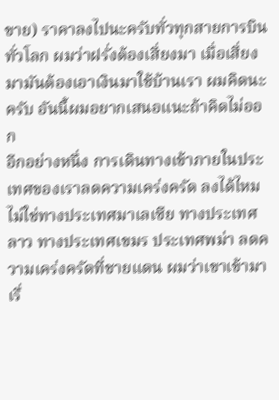ขาย) ราคาลงไปนะครับทั่วทุกสายการบินทั่วโลก ผมว่าฝรั่งต้องเสี่ยงมา เมื่อเสี่ยง มามันต้องเอาเงินมาใช้บ้านเรา ผมคิดนะครับ อันนี้ผมอยากเสนอแนะถ้าคิดไม่ออก
อีกอย่างหนึ่ง การเดินทางเข้าภายในประเทศของเราลดความเคร่งครัด ลงได้ไหม ไม่ใช่ทางประเทศมาเลเซีย ทางประเทศลาว ทางประเทศเขมร ประเทศพม่า ลดความเคร่งครัดที่ชายแดน ผมว่าเขาเข้ามา เรื่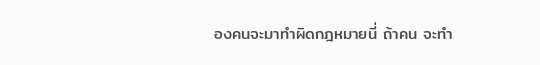องคนจะมาทําผิดกฎหมายนี่ ถ้าคน จะทํา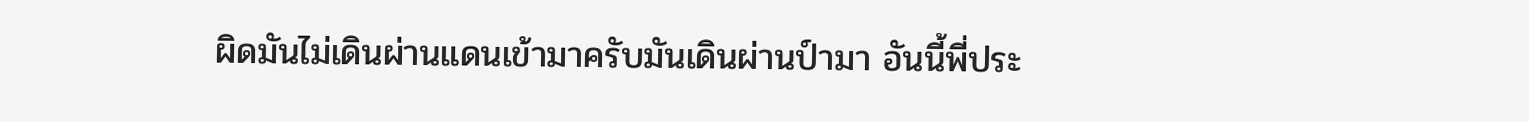ผิดมันไม่เดินผ่านแดนเข้ามาครับมันเดินผ่านป์ามา อันนี้พี่ประ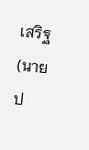เสริฐ (นายป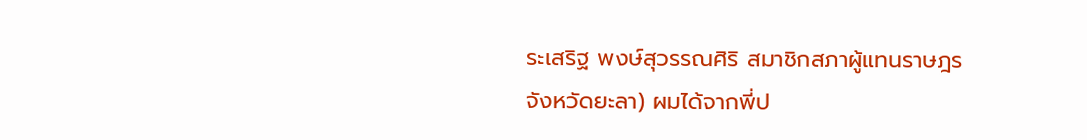ระเสริฐ พงษ์สุวรรณศิริ สมาชิกสภาผู้แทนราษฎร จังหวัดยะลา) ผมได้จากพี่ป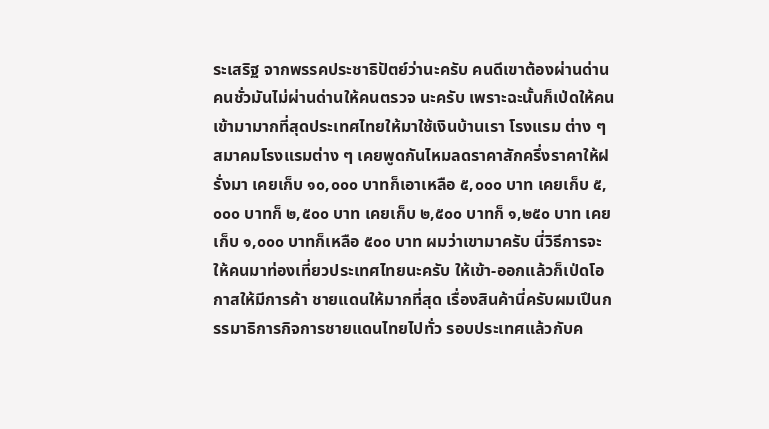ระเสริฐ จากพรรคประชาธิปัตย์ว่านะครับ คนดีเขาต้องผ่านด่าน คนชั่วมันไม่ผ่านด่านให้คนตรวจ นะครับ เพราะฉะนั้นก็เป่ดให้คนเข้ามามากที่สุดประเทศไทยให้มาใช้เงินบ้านเรา โรงแรม ต่าง ๆ สมาคมโรงแรมต่าง ๆ เคยพูดกันไหมลดราคาสักครึ่งราคาให้ฝรั่งมา เคยเก็บ ๑๐,๐๐๐ บาทก็เอาเหลือ ๕,๐๐๐ บาท เคยเก็บ ๕,๐๐๐ บาทก็ ๒,๕๐๐ บาท เคยเก็บ ๒,๕๐๐ บาทก็ ๑,๒๕๐ บาท เคยเก็บ ๑,๐๐๐ บาทก็เหลือ ๕๐๐ บาท ผมว่าเขามาครับ นี่วิธีการจะให้คนมาท่องเที่ยวประเทศไทยนะครับ ให้เข้า-ออกแล้วก็เป่ดโอกาสให้มีการค้า ชายแดนให้มากที่สุด เรื่องสินค้านี่ครับผมเปึนกรรมาธิการกิจการชายแดนไทยไปทั่ว รอบประเทศแล้วกับค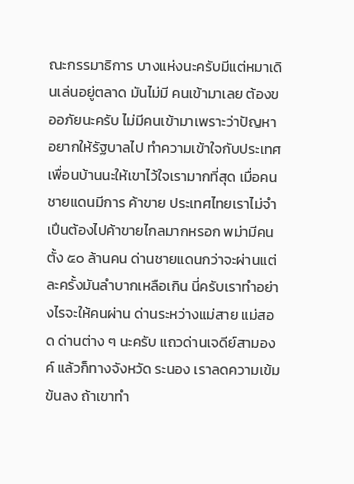ณะกรรมาธิการ บางแห่งนะครับมีแต่หมาเดินเล่นอยู่ตลาด มันไม่มี คนเข้ามาเลย ต้องขออภัยนะครับ ไม่มีคนเข้ามาเพราะว่าปัญหา อยากให้รัฐบาลไป ทําความเข้าใจกับประเทศเพื่อนบ้านนะให้เขาไว้ใจเรามากที่สุด เมื่อคนชายแดนมีการ ค้าขาย ประเทศไทยเราไม่จําเปึนต้องไปค้าขายไกลมากหรอก พม่ามีคนตั้ง ๕๐ ล้านคน ด่านชายแดนกว่าจะผ่านแต่ละครั้งมันลําบากเหลือเกิน นี่ครับเราทําอย่างไรจะให้คนผ่าน ด่านระหว่างแม่สาย แม่สอด ด่านต่าง ๆ นะครับ แถวด่านเจดีย์สามองค์ แล้วก็ทางจังหวัด ระนอง เราลดความเข้มข้นลง ถ้าเขาทํา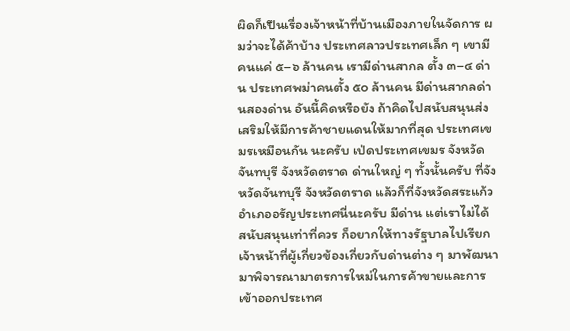ผิดก็เปึนเรื่องเจ้าหน้าที่บ้านเมืองภายในจัดการ ผมว่าจะได้ค้าบ้าง ประเทศลาวประเทศเล็ก ๆ เขามีคนแค่ ๕–๖ ล้านคน เรามีด่านสากล ตั้ง ๓–๔ ด่าน ประเทศพม่าคนตั้ง ๕๐ ล้านคน มีด่านสากลด่านสองด่าน อันนี้คิดหรือยัง ถ้าคิดไปสนับสนุนส่งเสริมให้มีการค้าชายแดนให้มากที่สุด ประเทศเขมรเหมือนกัน นะครับ เป่ดประเทศเขมร จังหวัดจันทบุรี จังหวัดตราด ด่านใหญ่ ๆ ทั้งนั้นครับ ที่จังหวัดจันทบุรี จังหวัดตราด แล้วก็ที่จังหวัดสระแก้ว อําเภออรัญประเทศนี่นะครับ มีด่าน แต่เราไม่ได้ สนับสนุนเท่าที่ควร ก็อยากให้ทางรัฐบาลไปเรียกเจ้าหน้าที่ผู้เกี่ยวข้องเกี่ยวกับด่านต่าง ๆ มาพัฒนา มาพิจารณามาตรการใหม่ในการค้าขายและการเข้าออกประเทศ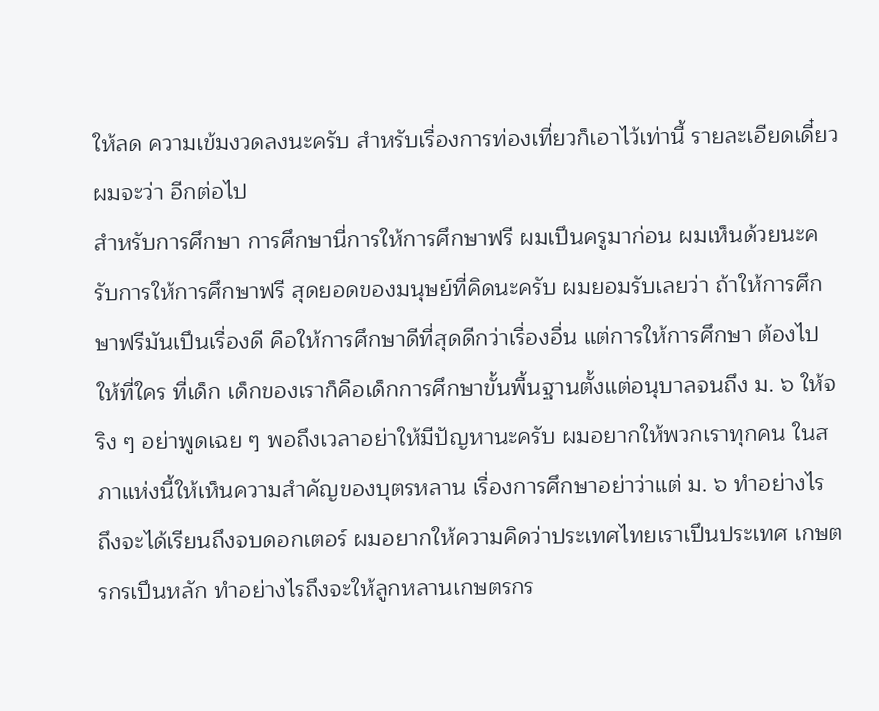ให้ลด ความเข้มงวดลงนะครับ สําหรับเรื่องการท่องเที่ยวก็เอาไว้เท่านี้ รายละเอียดเดี๋ยวผมจะว่า อีกต่อไป
สําหรับการศึกษา การศึกษานี่การให้การศึกษาฟรี ผมเปึนครูมาก่อน ผมเห็นด้วยนะครับการให้การศึกษาฟรี สุดยอดของมนุษย์ที่คิดนะครับ ผมยอมรับเลยว่า ถ้าให้การศึกษาฟรีมันเปึนเรื่องดี คือให้การศึกษาดีที่สุดดีกว่าเรื่องอื่น แต่การให้การศึกษา ต้องไปให้ที่ใคร ที่เด็ก เด็กของเราก็คือเด็กการศึกษาขั้นพื้นฐานตั้งแต่อนุบาลจนถึง ม. ๖ ให้จริง ๆ อย่าพูดเฉย ๆ พอถึงเวลาอย่าให้มีปัญหานะครับ ผมอยากให้พวกเราทุกคน ในสภาแห่งนี้ให้เห็นความสําคัญของบุตรหลาน เรื่องการศึกษาอย่าว่าแต่ ม. ๖ ทําอย่างไร ถึงจะได้เรียนถึงจบดอกเตอร์ ผมอยากให้ความคิดว่าประเทศไทยเราเปึนประเทศ เกษตรกรเปึนหลัก ทําอย่างไรถึงจะให้ลูกหลานเกษตรกร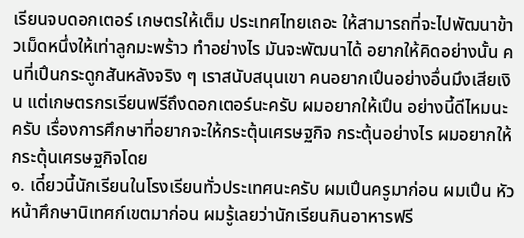เรียนจบดอกเตอร์ เกษตรให้เต็ม ประเทศไทยเถอะ ให้สามารถที่จะไปพัฒนาข้าวเม็ดหนึ่งให้เท่าลูกมะพร้าว ทําอย่างไร มันจะพัฒนาได้ อยากให้คิดอย่างนั้น คนที่เปึนกระดูกสันหลังจริง ๆ เราสนับสนุนเขา คนอยากเปึนอย่างอื่นมึงเสียเงิน แต่เกษตรกรเรียนฟรีถึงดอกเตอร์นะครับ ผมอยากให้เปึน อย่างนี้ดีไหมนะครับ เรื่องการศึกษาที่อยากจะให้กระตุ้นเศรษฐกิจ กระตุ้นอย่างไร ผมอยากให้กระตุ้นเศรษฐกิจโดย
๑. เดี๋ยวนี้นักเรียนในโรงเรียนทั่วประเทศนะครับ ผมเปึนครูมาก่อน ผมเปึน หัวหน้าศึกษานิเทศก์เขตมาก่อน ผมรู้เลยว่านักเรียนกินอาหารฟรี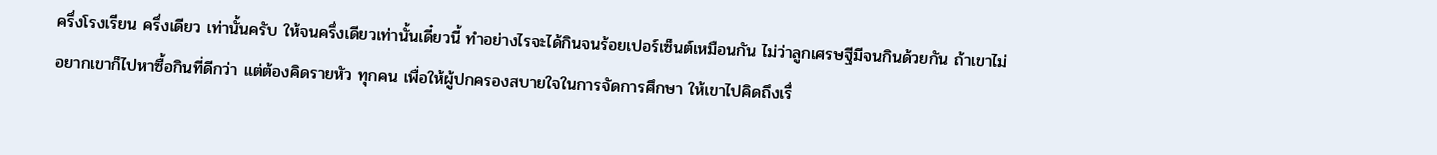ครึ่งโรงเรียน ครึ่งเดียว เท่านั้นครับ ให้จนครึ่งเดียวเท่านั้นเดี๋ยวนี้ ทําอย่างไรจะได้กินจนร้อยเปอร์เซ็นต์เหมือนกัน ไม่ว่าลูกเศรษฐีมีจนกินด้วยกัน ถ้าเขาไม่อยากเขาก็ไปหาซื้อกินที่ดีกว่า แต่ต้องคิดรายหัว ทุกคน เพื่อให้ผู้ปกครองสบายใจในการจัดการศึกษา ให้เขาไปคิดถึงเรื่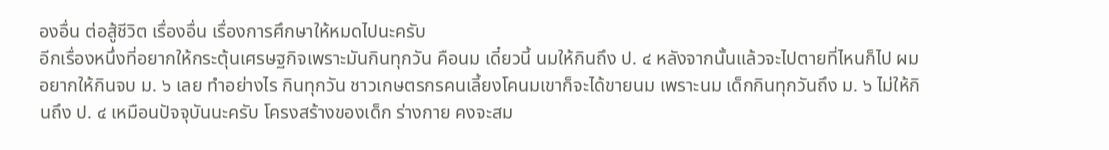องอื่น ต่อสู้ชีวิต เรื่องอื่น เรื่องการศึกษาให้หมดไปนะครับ
อีกเรื่องหนึ่งที่อยากให้กระตุ้นเศรษฐกิจเพราะมันกินทุกวัน คือนม เดี๋ยวนี้ นมให้กินถึง ป. ๔ หลังจากนั้นแล้วจะไปตายที่ไหนก็ไป ผมอยากให้กินจบ ม. ๖ เลย ทําอย่างไร กินทุกวัน ชาวเกษตรกรคนเลี้ยงโคนมเขาก็จะได้ขายนม เพราะนม เด็กกินทุกวันถึง ม. ๖ ไม่ให้กินถึง ป. ๔ เหมือนปัจจุบันนะครับ โครงสร้างของเด็ก ร่างกาย คงจะสม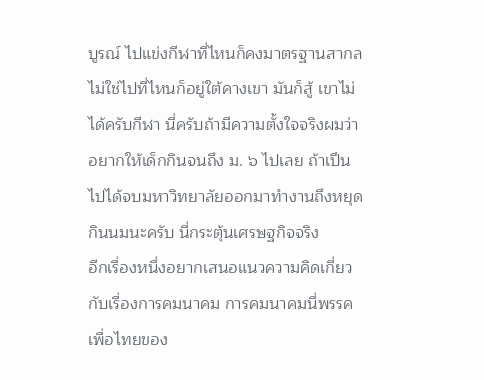บูรณ์ ไปแข่งกีฬาที่ไหนก็คงมาตรฐานสากล ไม่ใช่ไปที่ไหนก็อยู่ใต้คางเขา มันก็สู้ เขาไม่ได้ครับกีฬา นี่ครับถ้ามีความตั้งใจจริงผมว่าอยากให้เด็กกินจนถึง ม. ๖ ไปเลย ถ้าเปึนไปได้จบมหาวิทยาลัยออกมาทํางานถึงหยุดกินนมนะครับ นี่กระตุ้นเศรษฐกิจจริง
อีกเรื่องหนึ่งอยากเสนอแนวความคิดเกี่ยวกับเรื่องการคมนาคม การคมนาคมนี่พรรคเพื่อไทยของ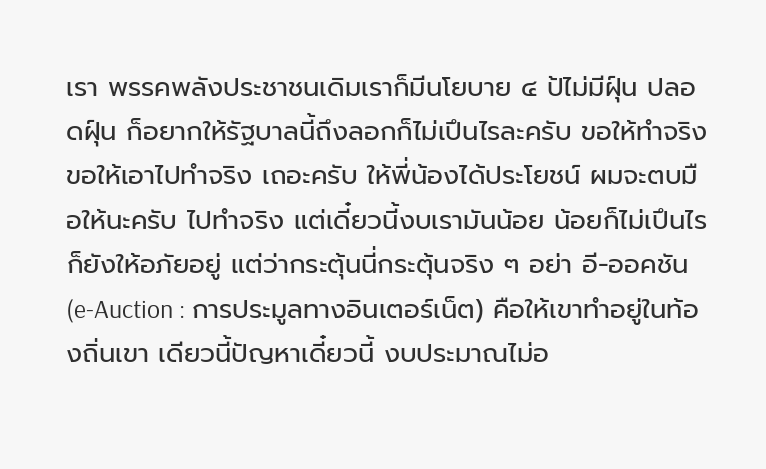เรา พรรคพลังประชาชนเดิมเราก็มีนโยบาย ๔ ป้ไม่มีฝุ์น ปลอดฝุ์น ก็อยากให้รัฐบาลนี้ถึงลอกก็ไม่เปึนไรละครับ ขอให้ทําจริง ขอให้เอาไปทําจริง เถอะครับ ให้พี่น้องได้ประโยชน์ ผมจะตบมือให้นะครับ ไปทําจริง แต่เดี๋ยวนี้งบเรามันน้อย น้อยก็ไม่เปึนไรก็ยังให้อภัยอยู่ แต่ว่ากระตุ้นนี่กระตุ้นจริง ๆ อย่า อี-ออคชัน (e-Auction : การประมูลทางอินเตอร์เน็ต) คือให้เขาทําอยู่ในท้องถิ่นเขา เดียวนี้ปัญหาเดี๋ยวนี้ งบประมาณไม่อ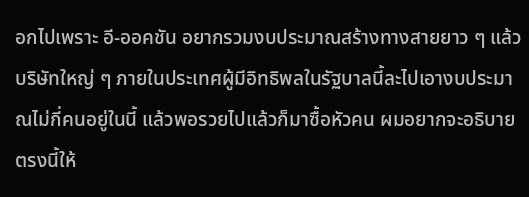อกไปเพราะ อี-ออคชัน อยากรวมงบประมาณสร้างทางสายยาว ๆ แล้ว บริษัทใหญ่ ๆ ภายในประเทศผู้มีอิทธิพลในรัฐบาลนี้ละไปเอางบประมาณไม่กี่คนอยู่ในนี้ แล้วพอรวยไปแล้วก็มาซื้อหัวคน ผมอยากจะอธิบายตรงนี้ให้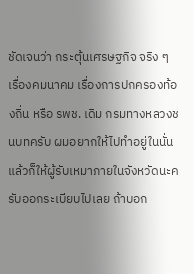ชัดเจนว่า กระตุ้นเศรษฐกิจ จริง ๆ เรื่องคมนาคม เรื่องการปกครองท้องถิ่น หรือ รพช. เดิม กรมทางหลวงชนบทครับ ผมอยากให้ไปทําอยู่ในนั่น แล้วก็ให้ผู้รับเหมาภายในจังหวัดนะครับออกระเบียบไปเลย ถ้าบอก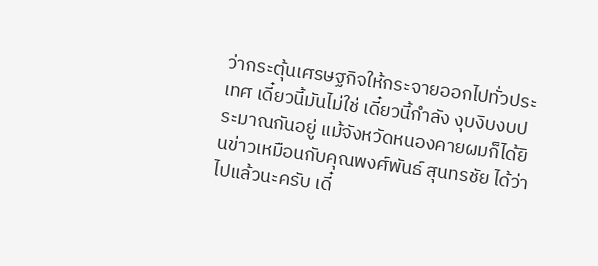ว่ากระตุ้นเศรษฐกิจให้กระจายออกไปทั่วประเทศ เดี๋ยวนี้มันไม่ใช่ เดี๋ยวนี้กําลัง งุบงิบงบประมาณกันอยู่ แม้จังหวัดหนองคายผมก็ได้ยินข่าวเหมือนกับคุณพงศ์พันธ์ สุนทรชัย ได้ว่าไปแล้วนะครับ เดี๋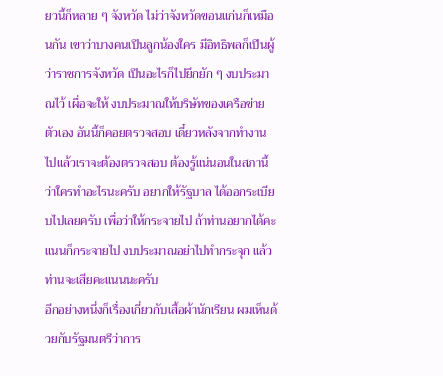ยวนี้ก็หลาย ๆ จังหวัด ไม่ว่าจังหวัดขอนแก่นก็เหมือนกัน เขาว่าบางคนเปึนลูกน้องใคร มีอิทธิพลก็เปึนผู้ว่าราชการจังหวัด เปึนอะไรก็ไปยึกยัก ๆ งบประมาณไว้ เผื่อจะให้ งบประมาณให้บริษัทของเครือข่ายตัวเอง อันนี้ก็คอยตรวจสอบ เดี๋ยวหลังจากทํางาน ไปแล้วเราจะต้องตรวจสอบ ต้องรู้แน่นอนในสภานี้ว่าใครทําอะไรนะครับ อยากให้รัฐบาล ได้ออกระเบียบไปเลยครับ เพื่อว่าให้กระจายไป ถ้าท่านอยากได้คะแนนก็กระจายไป งบประมาณอย่าไปทํากระจุก แล้วท่านจะเสียคะแนนนะครับ
อีกอย่างหนึ่งก็เรื่องเกี่ยวกับเสื้อผ้านักเรียน ผมเห็นด้วยกับรัฐมนตรีว่าการ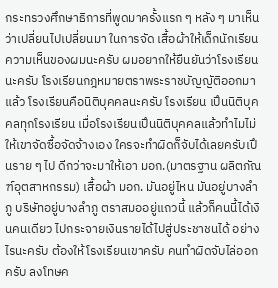กระทรวงศึกษาธิการที่พูดมาครั้งแรก ๆ หลัง ๆ มาเห็นว่าเปลี่ยนไปเปลี่ยนมา ในการจัด เสื้อผ้าให้เด็กนักเรียน ความเห็นของผมนะครับ ผมอยากให้ยืนยันว่าโรงเรียนนะครับ โรงเรียนกฎหมายตราพระราชบัญญัติออกมาแล้ว โรงเรียนคือนิติบุคคลนะครับ โรงเรียน เปึนนิติบุคคลทุกโรงเรียน เมื่อโรงเรียนเปึนนิติบุคคลแล้วทําไมไม่ให้เขาจัดซื้อจัดจ้างเอง ใครจะทําผิดก็จับได้เลยครับเปึนราย ๆ ไป ดีกว่าจะมาให้เอา มอก.(มาตรฐาน ผลิตภัณฑ์อุตสาหกรรม) เสื้อผ้า มอก. มันอยู่ไหน มันอยู่บางลําภู บริษัทอยู่บางลําภู ตราสมออยู่แถวนี้ แล้วก็คนนี้ได้เงินคนเดียว ไปกระจายเงินรายได้ไปสู่ประชาชนได้ อย่างไรนะครับ ต้องให้โรงเรียนเขาครับ คนทําผิดจับไล่ออกครับ ลงโทษค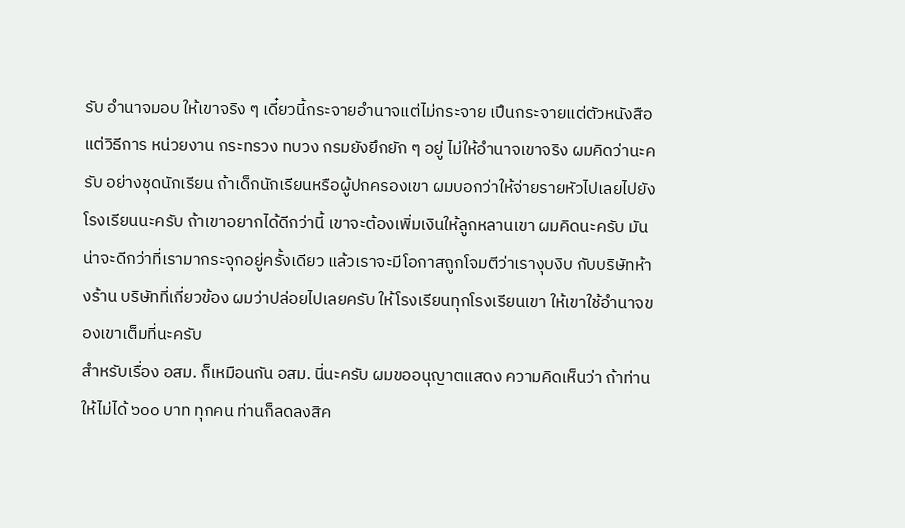รับ อํานาจมอบ ให้เขาจริง ๆ เดี๋ยวนี้กระจายอํานาจแต่ไม่กระจาย เปึนกระจายแต่ตัวหนังสือ แต่วิธีการ หน่วยงาน กระทรวง ทบวง กรมยังยึกยัก ๆ อยู่ ไม่ให้อํานาจเขาจริง ผมคิดว่านะครับ อย่างชุดนักเรียน ถ้าเด็กนักเรียนหรือผู้ปกครองเขา ผมบอกว่าให้จ่ายรายหัวไปเลยไปยัง โรงเรียนนะครับ ถ้าเขาอยากได้ดีกว่านี้ เขาจะต้องเพิ่มเงินให้ลูกหลานเขา ผมคิดนะครับ มันน่าจะดีกว่าที่เรามากระจุกอยู่ครั้งเดียว แล้วเราจะมีโอกาสถูกโจมตีว่าเรางุบงิบ กับบริษัทห้างร้าน บริษัทที่เกี่ยวข้อง ผมว่าปล่อยไปเลยครับ ให้โรงเรียนทุกโรงเรียนเขา ให้เขาใช้อํานาจของเขาเต็มที่นะครับ
สําหรับเรื่อง อสม. ก็เหมือนกัน อสม. นี่นะครับ ผมขออนุญาตแสดง ความคิดเห็นว่า ถ้าท่านให้ไม่ได้ ๖๐๐ บาท ทุกคน ท่านก็ลดลงสิค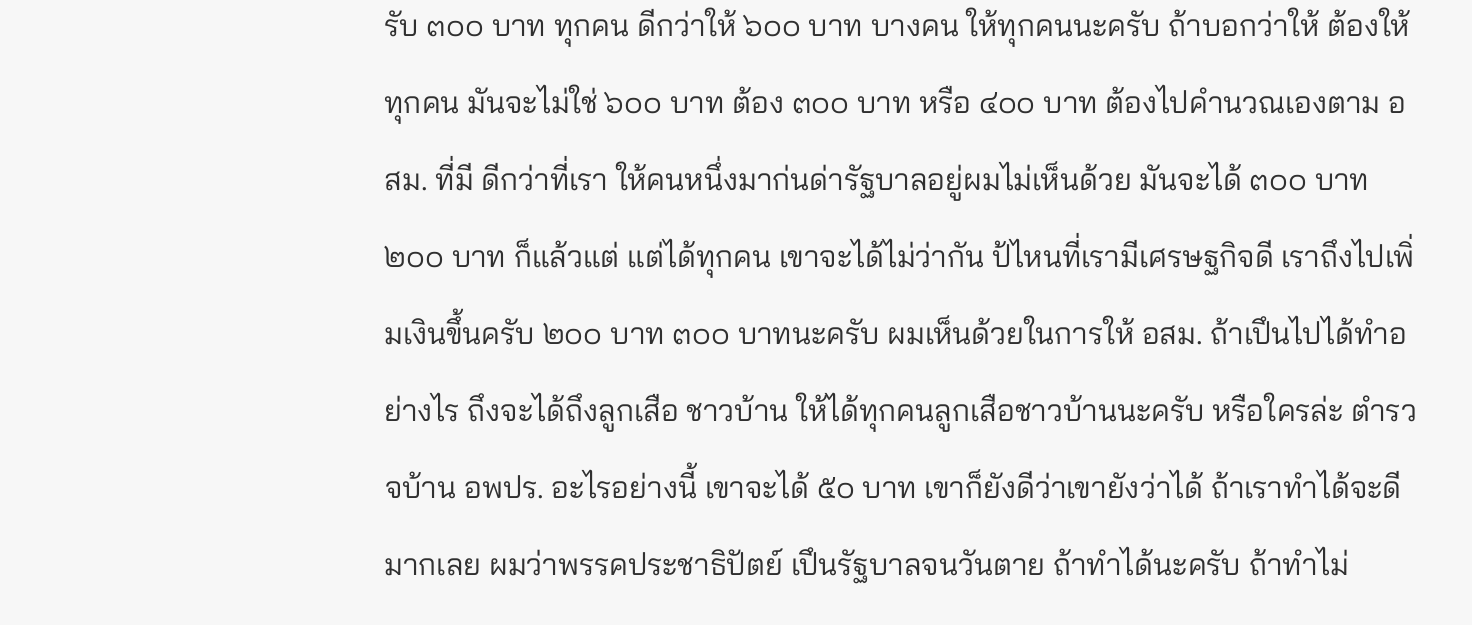รับ ๓๐๐ บาท ทุกคน ดีกว่าให้ ๖๐๐ บาท บางคน ให้ทุกคนนะครับ ถ้าบอกว่าให้ ต้องให้ทุกคน มันจะไม่ใช่ ๖๐๐ บาท ต้อง ๓๐๐ บาท หรือ ๔๐๐ บาท ต้องไปคํานวณเองตาม อสม. ที่มี ดีกว่าที่เรา ให้คนหนึ่งมาก่นด่ารัฐบาลอยู่ผมไม่เห็นด้วย มันจะได้ ๓๐๐ บาท ๒๐๐ บาท ก็แล้วแต่ แต่ได้ทุกคน เขาจะได้ไม่ว่ากัน ป้ไหนที่เรามีเศรษฐกิจดี เราถึงไปเพิ่มเงินขึ้นครับ ๒๐๐ บาท ๓๐๐ บาทนะครับ ผมเห็นด้วยในการให้ อสม. ถ้าเปึนไปได้ทําอย่างไร ถึงจะได้ถึงลูกเสือ ชาวบ้าน ให้ได้ทุกคนลูกเสือชาวบ้านนะครับ หรือใครล่ะ ตํารวจบ้าน อพปร. อะไรอย่างนี้ เขาจะได้ ๕๐ บาท เขาก็ยังดีว่าเขายังว่าได้ ถ้าเราทําได้จะดีมากเลย ผมว่าพรรคประชาธิปัตย์ เปึนรัฐบาลจนวันตาย ถ้าทําได้นะครับ ถ้าทําไม่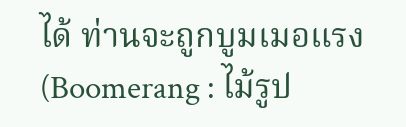ได้ ท่านจะถูกบูมเมอแรง (Boomerang : ไม้รูป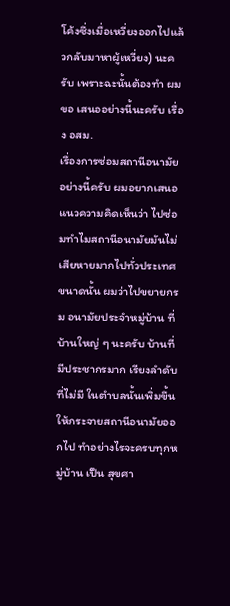โค้งซึ่งเมื่อเหวี่ยงออกไปแล้วกลับมาหาผู้เหวี่ยง) นะครับ เพราะฉะนั้นต้องทํา ผมขอ เสนออย่างนี้นะครับ เรื่อง อสม.
เรื่องการซ่อมสถานีอนามัยอย่างนี้ครับ ผมอยากเสนอแนวความคิดเห็นว่า ไปซ่อมทําไมสถานีอนามัยมันไม่เสียหายมากไปทั่วประเทศขนาดนั้น ผมว่าไปขยายกรม อนามัยประจําหมู่บ้าน ที่บ้านใหญ่ ๆ นะครับ บ้านที่มีประชากรมาก เรียงลําดับที่ไม่มี ในตําบลนั้นเพิ่มขึ้น ให้กระจายสถานีอนามัยออกไป ทําอย่างไรจะครบทุกหมู่บ้าน เปึน สุขศา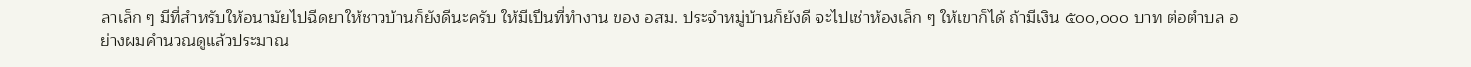ลาเล็ก ๆ มีที่สําหรับให้อนามัยไปฉีดยาให้ชาวบ้านก็ยังดีนะครับ ให้มีเปึนที่ทํางาน ของ อสม. ประจําหมู่บ้านก็ยังดี จะไปเช่าห้องเล็ก ๆ ให้เขาก็ได้ ถ้ามีเงิน ๕๐๐,๐๐๐ บาท ต่อตําบล อย่างผมคํานวณดูแล้วประมาณ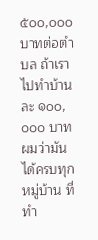๕๐๐,๐๐๐ บาทต่อตําบล ถ้าเราไปทําบ้านละ ๑๐๐,๐๐๐ บาท ผมว่ามันได้ครบทุกหมู่บ้าน ที่ทํา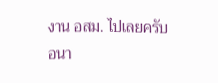งาน อสม. ไปเลยครับ อนา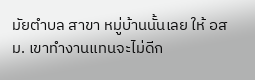มัยตําบล สาขา หมู่บ้านนั้นเลย ให้ อสม. เขาทํางานแทนจะไม่ดีก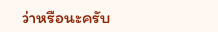ว่าหรือนะครับ